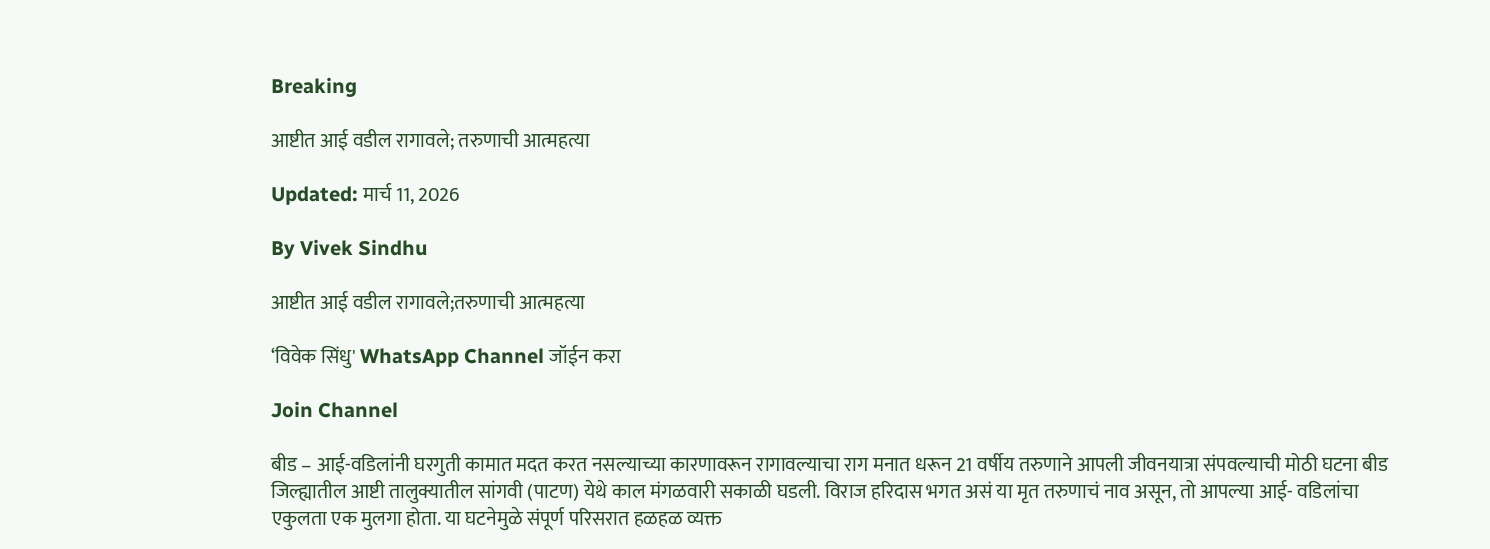Breaking

आष्टीत आई वडील रागावले; तरुणाची आत्महत्या

Updated: मार्च 11, 2026

By Vivek Sindhu

आष्टीत आई वडील रागावले;तरुणाची आत्महत्या

‘विवेक सिंधु' WhatsApp Channel जॉईन करा

Join Channel

बीड – आई-वडिलांनी घरगुती कामात मदत करत नसल्याच्या कारणावरून रागावल्याचा राग मनात धरून 21 वर्षीय तरुणाने आपली जीवनयात्रा संपवल्याची मोठी घटना बीड जिल्ह्यातील आष्टी तालुक्यातील सांगवी (पाटण) येथे काल मंगळवारी सकाळी घडली. विराज हरिदास भगत असं या मृत तरुणाचं नाव असून, तो आपल्या आई- वडिलांचा एकुलता एक मुलगा होता. या घटनेमुळे संपूर्ण परिसरात हळहळ व्यक्त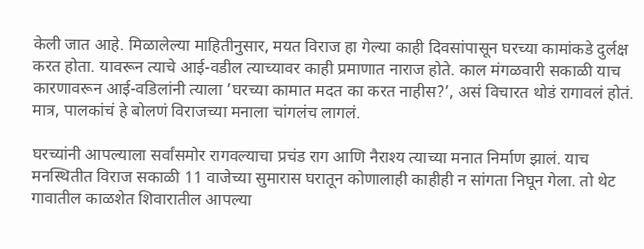केली जात आहे. मिळालेल्या माहितीनुसार, मयत विराज हा गेल्या काही दिवसांपासून घरच्या कामांकडे दुर्लक्ष करत होता. यावरून त्याचे आई-वडील त्याच्यावर काही प्रमाणात नाराज होते. काल मंगळवारी सकाळी याच कारणावरून आई-वडिलांनी त्याला ’घरच्या कामात मदत का करत नाहीस?’, असं विचारत थोडं रागावलं होतं. मात्र, पालकांचं हे बोलणं विराजच्या मनाला चांगलंच लागलं.

घरच्यांनी आपल्याला सर्वांसमोर रागवल्याचा प्रचंड राग आणि नैराश्य त्याच्या मनात निर्माण झालं. याच मनस्थितीत विराज सकाळी 11 वाजेच्या सुमारास घरातून कोणालाही काहीही न सांगता निघून गेला. तो थेट गावातील काळशेत शिवारातील आपल्या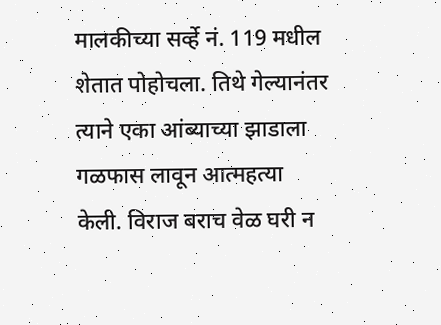मालकीच्या सर्व्हे नं. 119 मधील शेतात पोहोचला. तिथे गेल्यानंतर त्याने एका आंब्याच्या झाडाला गळफास लावून आत्महत्या केली. विराज बराच वेळ घरी न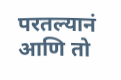परतल्यानं आणि तो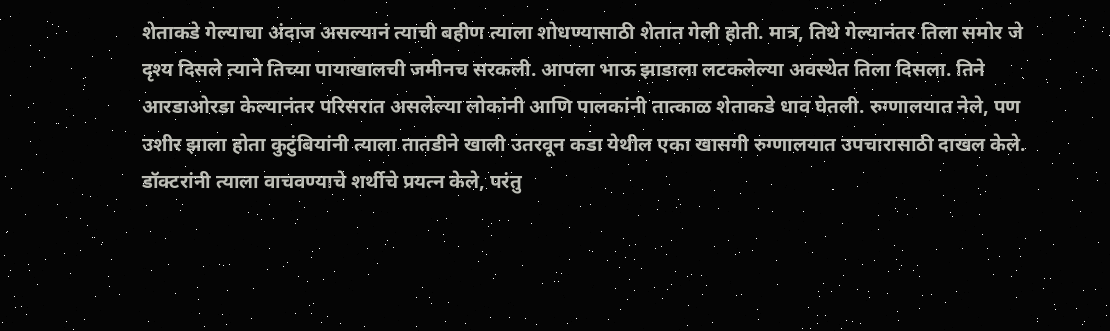शेताकडे गेल्याचा अंदाज असल्यानं त्याची बहीण त्याला शोधण्यासाठी शेतात गेली होती. मात्र, तिथे गेल्यानंतर तिला समोर जे दृश्य दिसले त्याने तिच्या पायाखालची जमीनच सरकली. आपला भाऊ झाडाला लटकलेल्या अवस्थेत तिला दिसला. तिने आरडाओरडा केल्यानंतर परिसरात असलेल्या लोकांनी आणि पालकांनी तात्काळ शेताकडे धाव घेतली. रुग्णालयात नेले, पण उशीर झाला होता कुटुंबियांनी त्याला तातडीने खाली उतरवून कडा येथील एका खासगी रुग्णालयात उपचारासाठी दाखल केले. डॉक्टरांनी त्याला वाचवण्याचे शर्थीचे प्रयत्न केले, परंतु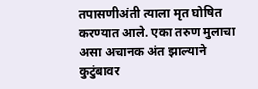तपासणीअंती त्याला मृत घोषित करण्यात आले. एका तरुण मुलाचा असा अचानक अंत झाल्याने कुटुंबावर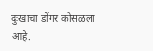दुःखाचा डोंगर कोसळला आहे.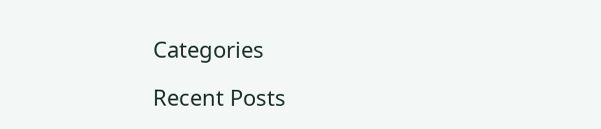Categories

Recent Posts